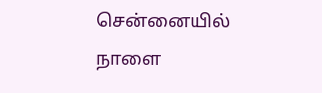சென்னையில் நாளை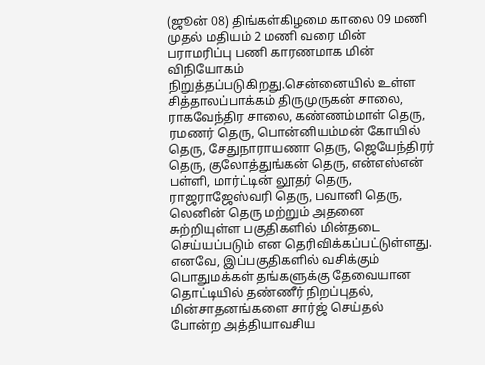(ஜூன் 08) திங்கள்கிழமை காலை 09 மணி முதல் மதியம் 2 மணி வரை மின் பராமரிப்பு பணி காரணமாக மின் விநியோகம் நிறுத்தப்படுகிறது.சென்னையில் உள்ள சித்தாலப்பாக்கம் திருமுருகன் சாலை, ராகவேந்திர சாலை, கண்ணம்மாள் தெரு, ரமணர் தெரு, பொன்னியம்மன் கோயில் தெரு, சேதுநாராயணா தெரு, ஜெயேந்திரர் தெரு, குலோத்துங்கன் தெரு, என்எஸ்என் பள்ளி, மார்ட்டின் லூதர் தெரு, ராஜராஜேஸ்வரி தெரு, பவானி தெரு, லெனின் தெரு மற்றும் அதனை சுற்றியுள்ள பகுதிகளில் மின்தடை செய்யப்படும் என தெரிவிக்கப்பட்டுள்ளது.
எனவே, இப்பகுதிகளில் வசிக்கும் பொதுமக்கள் தங்களுக்கு தேவையான தொட்டியில் தண்ணீர் நிறப்புதல், மின்சாதனங்களை சார்ஜ் செய்தல் போன்ற அத்தியாவசிய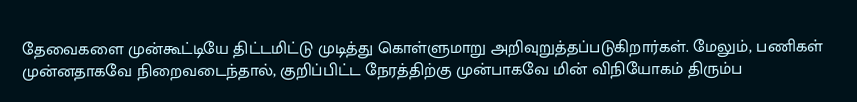தேவைகளை முன்கூட்டியே திட்டமிட்டு முடித்து கொள்ளுமாறு அறிவுறுத்தப்படுகிறார்கள். மேலும், பணிகள் முன்னதாகவே நிறைவடைந்தால், குறிப்பிட்ட நேரத்திற்கு முன்பாகவே மின் விநியோகம் திரும்ப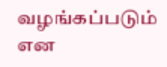வழங்கப்படும் என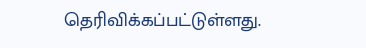தெரிவிக்கப்பட்டுள்ளது.